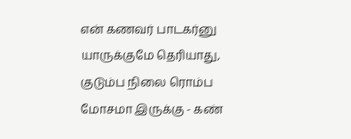என் கணவர் பாடகர்னு யாருக்குமே தெரியாது, குடும்ப நிலை ரொம்ப மோசமா இருக்கு - கண்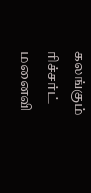கலங்கும் ரிச்சர்ட் மனைவி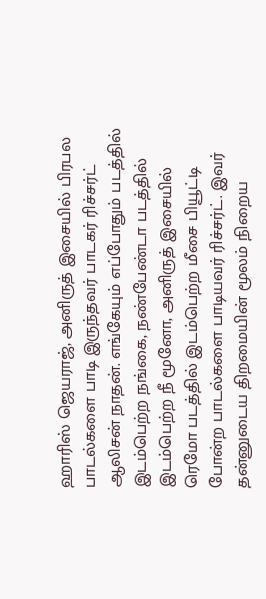ஹாரிஸ் ஜெயராஜ், அனிருத் இசையில் பிரபல பாடல்களை பாடி இருந்தவர் பாடகர் ரிச்சர்ட் ஆலிசன் நாதன். எங்கேயும் எப்போதும் படத்தில் இடம்பெற்ற நங்கை, நண்பேண்டா படத்தில் இடம்பெற்ற நீ மூனோ, அனிருத் இசையில் ரெமோ படத்தில் இடம்பெற்ற மீசை பியூட்டி போன்ற பாடல்களை பாடியவர் ரிச்சர்ட். இவர் தன்னுடைய திறமையின் மூலம் நிறைய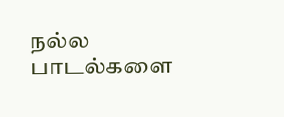நல்ல பாடல்களை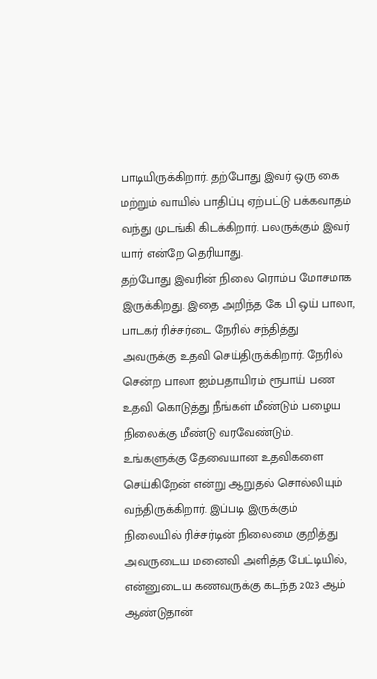பாடியிருக்கிறார். தற்போது இவர் ஒரு கை மற்றும் வாயில் பாதிப்பு ஏற்பட்டு பக்கவாதம் வந்து முடங்கி கிடக்கிறார். பலருக்கும் இவர் யார் என்றே தெரியாது.
தற்போது இவரின் நிலை ரொம்ப மோசமாக இருக்கிறது. இதை அறிந்த கே பி ஒய் பாலா, பாடகர் ரிச்சர்டை நேரில் சந்தித்து அவருக்கு உதவி செய்திருக்கிறார். நேரில் சென்ற பாலா ஐம்பதாயிரம் ரூபாய் பண உதவி கொடுத்து நீங்கள் மீண்டும் பழைய நிலைக்கு மீண்டு வரவேண்டும். உங்களுக்கு தேவையான உதவிகளை செய்கிறேன் என்று ஆறுதல் சொல்லியும் வந்திருக்கிறார். இப்படி இருக்கும் நிலையில் ரிச்சர்டின் நிலைமை குறித்து அவருடைய மனைவி அளித்த பேட்டியில்,
என்னுடைய கணவருக்கு கடந்த 2023 ஆம் ஆண்டுதான்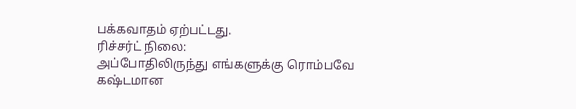பக்கவாதம் ஏற்பட்டது.
ரிச்சர்ட் நிலை:
அப்போதிலிருந்து எங்களுக்கு ரொம்பவே கஷ்டமான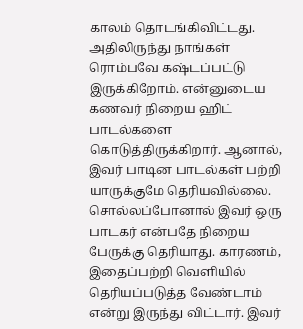காலம் தொடங்கிவிட்டது. அதிலிருந்து நாங்கள் ரொம்பவே கஷ்டப்பட்டு இருக்கிறோம். என்னுடைய கணவர் நிறைய ஹிட் பாடல்களை கொடுத்திருக்கிறார். ஆனால், இவர் பாடின பாடல்கள் பற்றி யாருக்குமே தெரியவில்லை. சொல்லப்போனால் இவர் ஒரு பாடகர் என்பதே நிறைய பேருக்கு தெரியாது. காரணம், இதைப்பற்றி வெளியில் தெரியப்படுத்த வேண்டாம் என்று இருந்து விட்டார். இவர்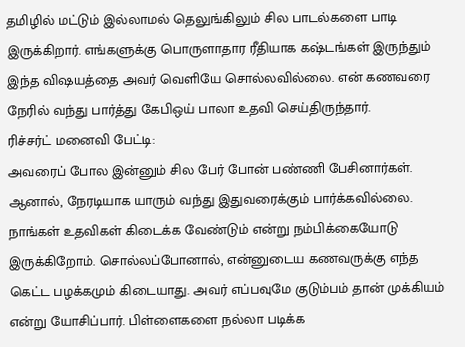தமிழில் மட்டும் இல்லாமல் தெலுங்கிலும் சில பாடல்களை பாடி இருக்கிறார். எங்களுக்கு பொருளாதார ரீதியாக கஷ்டங்கள் இருந்தும் இந்த விஷயத்தை அவர் வெளியே சொல்லவில்லை. என் கணவரை நேரில் வந்து பார்த்து கேபிஒய் பாலா உதவி செய்திருந்தார்.
ரிச்சர்ட் மனைவி பேட்டி:
அவரைப் போல இன்னும் சில பேர் போன் பண்ணி பேசினார்கள். ஆனால், நேரடியாக யாரும் வந்து இதுவரைக்கும் பார்க்கவில்லை. நாங்கள் உதவிகள் கிடைக்க வேண்டும் என்று நம்பிக்கையோடு இருக்கிறோம். சொல்லப்போனால், என்னுடைய கணவருக்கு எந்த கெட்ட பழக்கமும் கிடையாது. அவர் எப்பவுமே குடும்பம் தான் முக்கியம் என்று யோசிப்பார். பிள்ளைகளை நல்லா படிக்க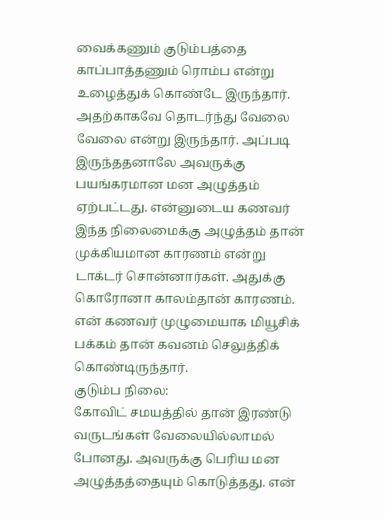வைக்கணும் குடும்பத்தை காப்பாத்தணும் ரொம்ப என்று உழைத்துக் கொண்டே இருந்தார். அதற்காகவே தொடர்ந்து வேலை வேலை என்று இருந்தார். அப்படி இருந்ததனாலே அவருக்கு பயங்கரமான மன அழுத்தம் ஏற்பட்டது. என்னுடைய கணவர் இந்த நிலைமைக்கு அழுத்தம் தான் முக்கியமான காரணம் என்று டாக்டர் சொன்னார்கள். அதுக்கு கொரோனா காலம்தான் காரணம். என் கணவர் முழுமையாக மியூசிக் பக்கம் தான் கவனம் செலுத்திக் கொண்டிருந்தார்.
குடும்ப நிலை:
கோவிட் சமயத்தில் தான் இரண்டு வருடங்கள் வேலையில்லாமல் போனது. அவருக்கு பெரிய மன அழுத்தத்தையும் கொடுத்தது. என்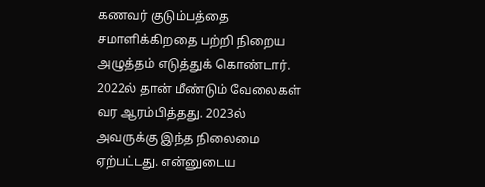கணவர் குடும்பத்தை சமாளிக்கிறதை பற்றி நிறைய அழுத்தம் எடுத்துக் கொண்டார். 2022ல் தான் மீண்டும் வேலைகள் வர ஆரம்பித்தது. 2023ல் அவருக்கு இந்த நிலைமை ஏற்பட்டது. என்னுடைய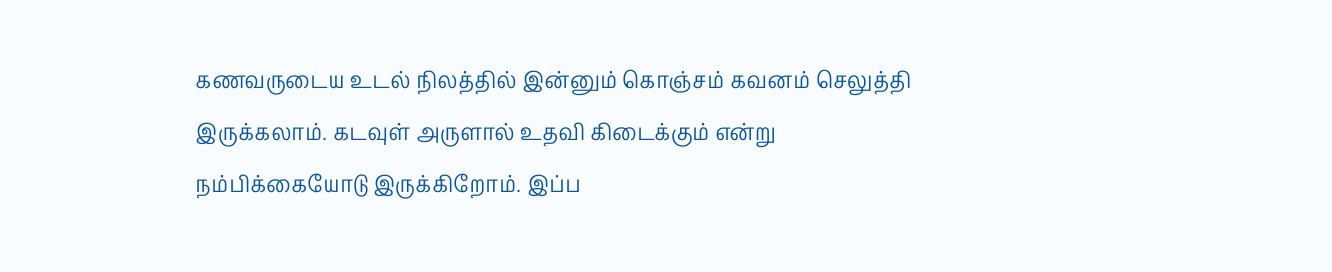கணவருடைய உடல் நிலத்தில் இன்னும் கொஞ்சம் கவனம் செலுத்தி இருக்கலாம். கடவுள் அருளால் உதவி கிடைக்கும் என்று நம்பிக்கையோடு இருக்கிறோம். இப்ப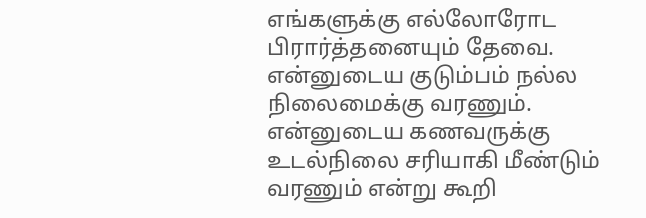எங்களுக்கு எல்லோரோட பிரார்த்தனையும் தேவை. என்னுடைய குடும்பம் நல்ல நிலைமைக்கு வரணும். என்னுடைய கணவருக்கு உடல்நிலை சரியாகி மீண்டும் வரணும் என்று கூறி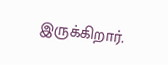இருக்கிறார்.